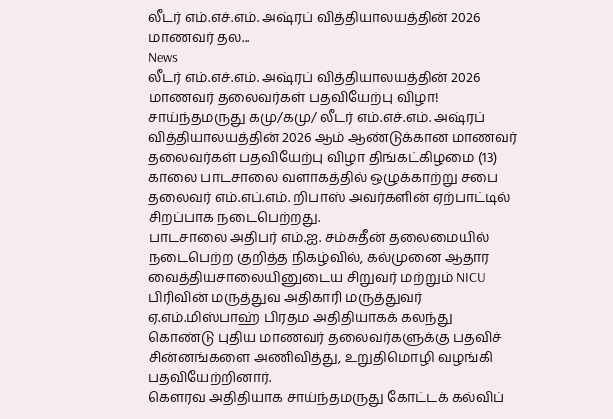லீடர் எம்.எச்.எம். அஷ்ரப் வித்தியாலயத்தின் 2026 மாணவர் தல...
News
லீடர் எம்.எச்.எம். அஷ்ரப் வித்தியாலயத்தின் 2026 மாணவர் தலைவர்கள் பதவியேற்பு விழா!
சாய்ந்தமருது கமு/கமு/ லீடர் எம்.எச்.எம். அஷ்ரப் வித்தியாலயத்தின் 2026 ஆம் ஆண்டுக்கான மாணவர் தலைவர்கள் பதவியேற்பு விழா திங்கட்கிழமை (13) காலை பாடசாலை வளாகத்தில் ஒழுக்காற்று சபை தலைவர் எம்.எப்.எம். றிபாஸ் அவர்களின் ஏற்பாட்டில் சிறப்பாக நடைபெற்றது.
பாடசாலை அதிபர் எம்.ஐ. சம்சுதீன் தலைமையில் நடைபெற்ற குறித்த நிகழ்வில், கல்முனை ஆதார வைத்தியசாலையினுடைய சிறுவர் மற்றும் NICU பிரிவின் மருத்துவ அதிகாரி மருத்துவர் ஏ.எம்.மிஸ்பாஹ் பிரதம அதிதியாகக் கலந்து கொண்டு புதிய மாணவர் தலைவர்களுக்கு பதவிச் சின்னங்களை அணிவித்து, உறுதிமொழி வழங்கி பதவியேற்றினார்.
கௌரவ அதிதியாக சாய்ந்தமருது கோட்டக் கல்விப்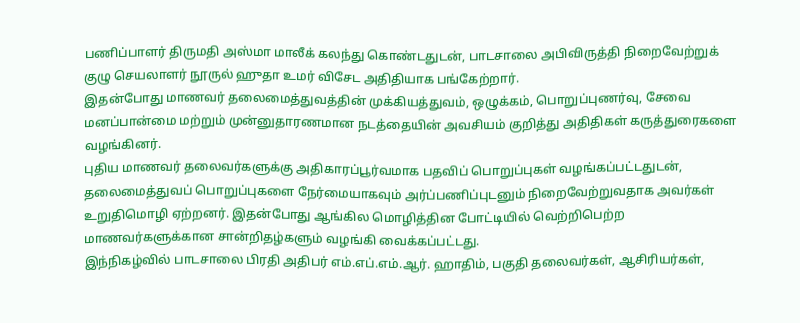பணிப்பாளர் திருமதி அஸ்மா மாலீக் கலந்து கொண்டதுடன், பாடசாலை அபிவிருத்தி நிறைவேற்றுக் குழு செயலாளர் நூருல் ஹுதா உமர் விசேட அதிதியாக பங்கேற்றார்.
இதன்போது மாணவர் தலைமைத்துவத்தின் முக்கியத்துவம், ஒழுக்கம், பொறுப்புணர்வு, சேவை மனப்பான்மை மற்றும் முன்னுதாரணமான நடத்தையின் அவசியம் குறித்து அதிதிகள் கருத்துரைகளை வழங்கினர்.
புதிய மாணவர் தலைவர்களுக்கு அதிகாரப்பூர்வமாக பதவிப் பொறுப்புகள் வழங்கப்பட்டதுடன், தலைமைத்துவப் பொறுப்புகளை நேர்மையாகவும் அர்ப்பணிப்புடனும் நிறைவேற்றுவதாக அவர்கள் உறுதிமொழி ஏற்றனர். இதன்போது ஆங்கில மொழித்தின போட்டியில் வெற்றிபெற்ற மாணவர்களுக்கான சான்றிதழ்களும் வழங்கி வைக்கப்பட்டது.
இந்நிகழ்வில் பாடசாலை பிரதி அதிபர் எம்.எப்.எம்.ஆர். ஹாதிம், பகுதி தலைவர்கள், ஆசிரியர்கள்,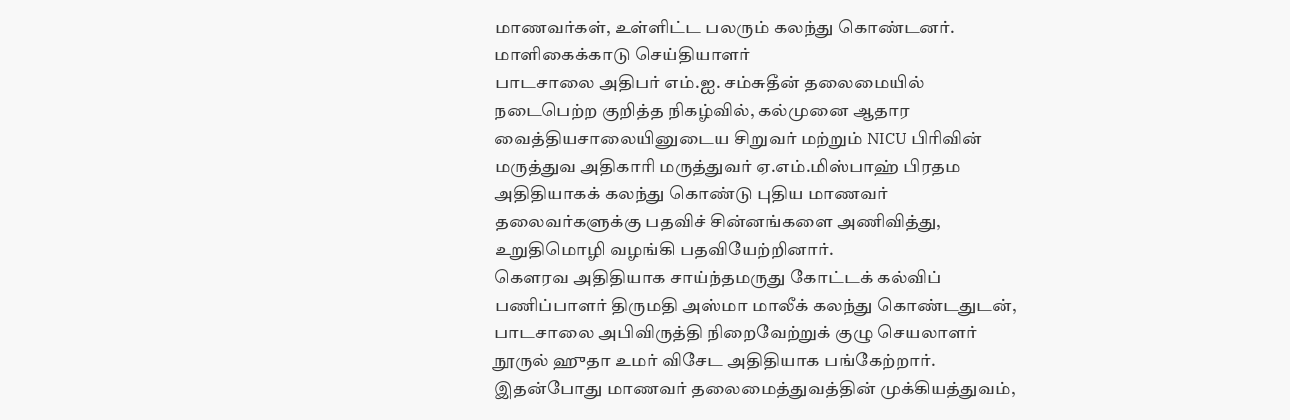மாணவர்கள், உள்ளிட்ட பலரும் கலந்து கொண்டனர்.
மாளிகைக்காடு செய்தியாளர்
பாடசாலை அதிபர் எம்.ஐ. சம்சுதீன் தலைமையில் நடைபெற்ற குறித்த நிகழ்வில், கல்முனை ஆதார வைத்தியசாலையினுடைய சிறுவர் மற்றும் NICU பிரிவின் மருத்துவ அதிகாரி மருத்துவர் ஏ.எம்.மிஸ்பாஹ் பிரதம அதிதியாகக் கலந்து கொண்டு புதிய மாணவர் தலைவர்களுக்கு பதவிச் சின்னங்களை அணிவித்து, உறுதிமொழி வழங்கி பதவியேற்றினார்.
கௌரவ அதிதியாக சாய்ந்தமருது கோட்டக் கல்விப் பணிப்பாளர் திருமதி அஸ்மா மாலீக் கலந்து கொண்டதுடன், பாடசாலை அபிவிருத்தி நிறைவேற்றுக் குழு செயலாளர் நூருல் ஹுதா உமர் விசேட அதிதியாக பங்கேற்றார்.
இதன்போது மாணவர் தலைமைத்துவத்தின் முக்கியத்துவம்,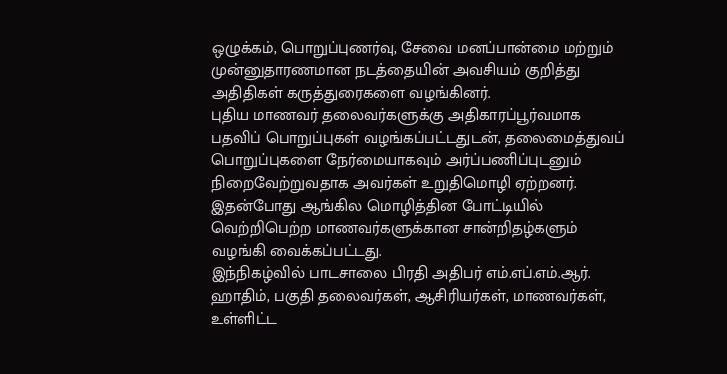ஒழுக்கம், பொறுப்புணர்வு, சேவை மனப்பான்மை மற்றும் முன்னுதாரணமான நடத்தையின் அவசியம் குறித்து அதிதிகள் கருத்துரைகளை வழங்கினர்.
புதிய மாணவர் தலைவர்களுக்கு அதிகாரப்பூர்வமாக பதவிப் பொறுப்புகள் வழங்கப்பட்டதுடன், தலைமைத்துவப் பொறுப்புகளை நேர்மையாகவும் அர்ப்பணிப்புடனும் நிறைவேற்றுவதாக அவர்கள் உறுதிமொழி ஏற்றனர். இதன்போது ஆங்கில மொழித்தின போட்டியில் வெற்றிபெற்ற மாணவர்களுக்கான சான்றிதழ்களும் வழங்கி வைக்கப்பட்டது.
இந்நிகழ்வில் பாடசாலை பிரதி அதிபர் எம்.எப்.எம்.ஆர். ஹாதிம், பகுதி தலைவர்கள், ஆசிரியர்கள், மாணவர்கள், உள்ளிட்ட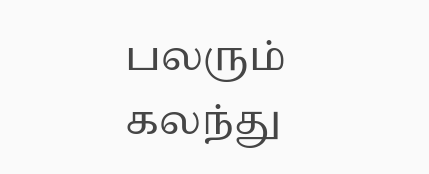பலரும் கலந்து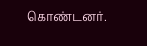கொண்டனர்.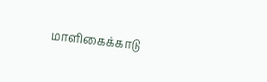மாளிகைக்காடு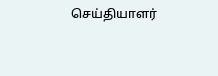செய்தியாளர்